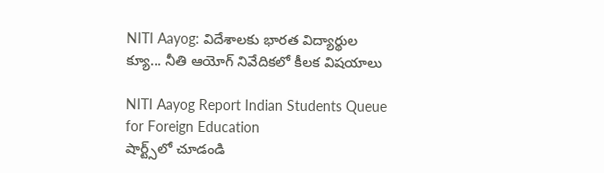NITI Aayog: విదేశాలకు భారత విద్యార్థుల క్యూ... నీతి ఆయోగ్ నివేదికలో కీలక విషయాలు

NITI Aayog Report Indian Students Queue for Foreign Education
షార్ట్స్‌లో చూడండి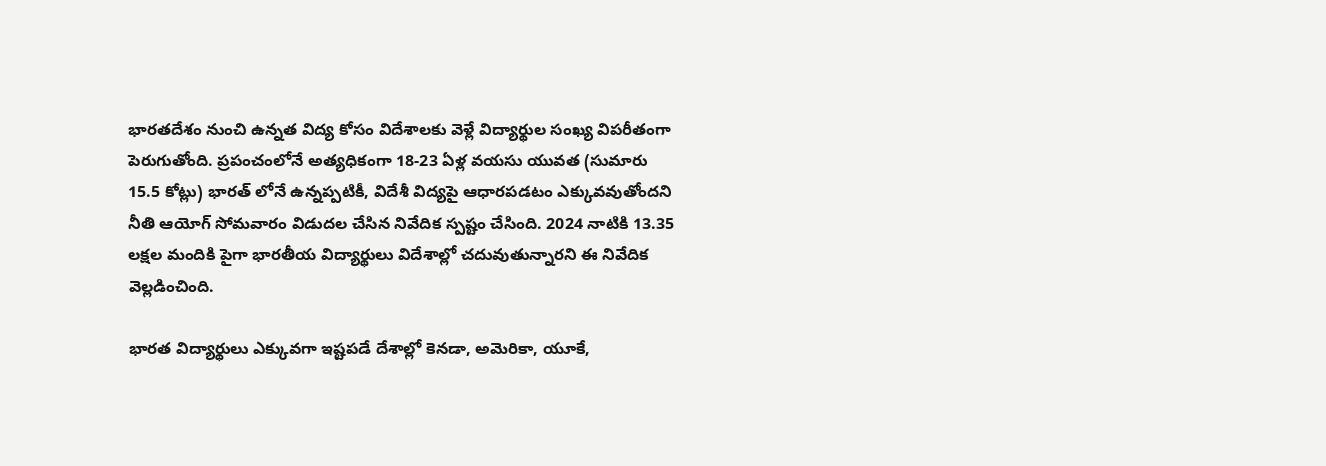భారతదేశం నుంచి ఉన్నత విద్య కోసం విదేశాలకు వెళ్లే విద్యార్థుల సంఖ్య విపరీతంగా పెరుగుతోంది. ప్రపంచంలోనే అత్యధికంగా 18-23 ఏళ్ల వయసు యువత (సుమారు 15.5 కోట్లు) భారత్ లోనే ఉన్నప్పటికీ, విదేశీ విద్యపై ఆధారపడటం ఎక్కువవుతోందని నీతి ఆయోగ్ సోమవారం విడుదల చేసిన నివేదిక స్పష్టం చేసింది. 2024 నాటికి 13.35 లక్షల మందికి పైగా భారతీయ విద్యార్థులు విదేశాల్లో చదువుతున్నారని ఈ నివేదిక వెల్లడించింది.

భారత విద్యార్థులు ఎక్కువగా ఇష్టపడే దేశాల్లో కెనడా, అమెరికా, యూకే,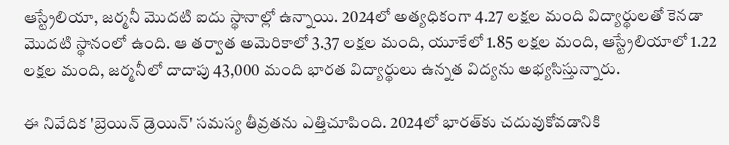ఆస్ట్రేలియా, జర్మనీ మొదటి ఐదు స్థానాల్లో ఉన్నాయి. 2024లో అత్యధికంగా 4.27 లక్షల మంది విద్యార్థులతో కెనడా మొదటి స్థానంలో ఉంది. ఆ తర్వాత అమెరికాలో 3.37 లక్షల మంది, యూకేలో 1.85 లక్షల మంది, ఆస్ట్రేలియాలో 1.22 లక్షల మంది, జర్మనీలో దాదాపు 43,000 మంది భారత విద్యార్థులు ఉన్నత విద్యను అభ్యసిస్తున్నారు.

ఈ నివేదిక 'బ్రెయిన్ డ్రెయిన్' సమస్య తీవ్రతను ఎత్తిచూపింది. 2024లో భారత్‌కు చదువుకోవడానికి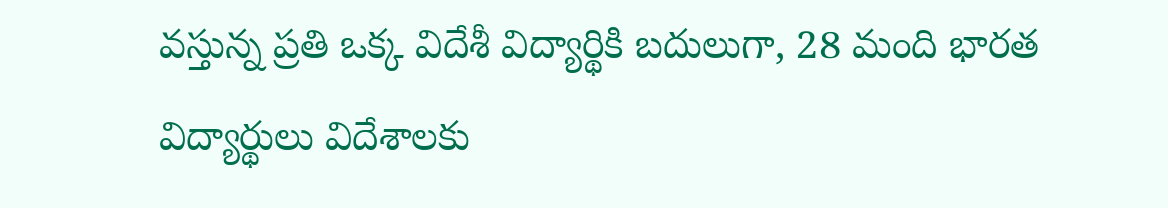వస్తున్న ప్రతి ఒక్క విదేశీ విద్యార్థికి బదులుగా, 28 మంది భారత విద్యార్థులు విదేశాలకు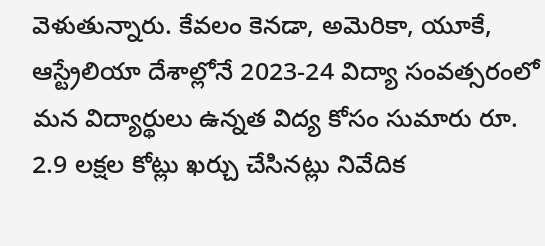వెళుతున్నారు. కేవలం కెనడా, అమెరికా, యూకే, ఆస్ట్రేలియా దేశాల్లోనే 2023-24 విద్యా సంవత్సరంలో మన విద్యార్థులు ఉన్నత విద్య కోసం సుమారు రూ. 2.9 లక్షల కోట్లు ఖర్చు చేసినట్లు నివేదిక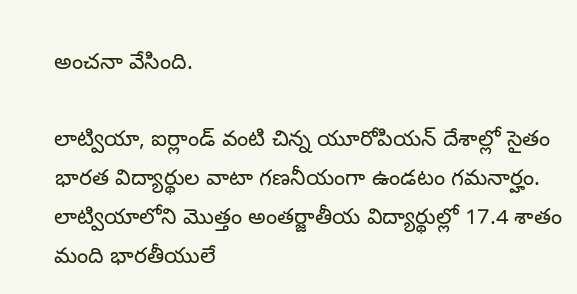అంచనా వేసింది.

లాట్వియా, ఐర్లాండ్ వంటి చిన్న యూరోపియన్ దేశాల్లో సైతం భారత విద్యార్థుల వాటా గణనీయంగా ఉండటం గమనార్హం. లాట్వియాలోని మొత్తం అంతర్జాతీయ విద్యార్థుల్లో 17.4 శాతం మంది భారతీయులే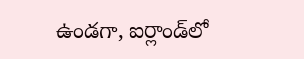ఉండగా, ఐర్లాండ్‌లో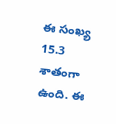ఈ సంఖ్య 15.3 శాతంగా ఉంది. ఈ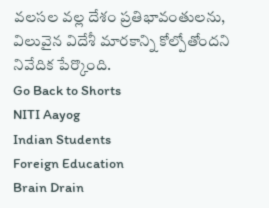వలసల వల్ల దేశం ప్రతిభావంతులను, విలువైన విదేశీ మారకాన్ని కోల్పోతోందని నివేదిక పేర్కొంది.
Go Back to Shorts
NITI Aayog
Indian Students
Foreign Education
Brain Drain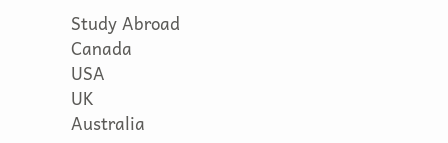Study Abroad
Canada
USA
UK
Australia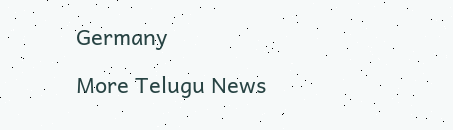Germany

More Telugu News